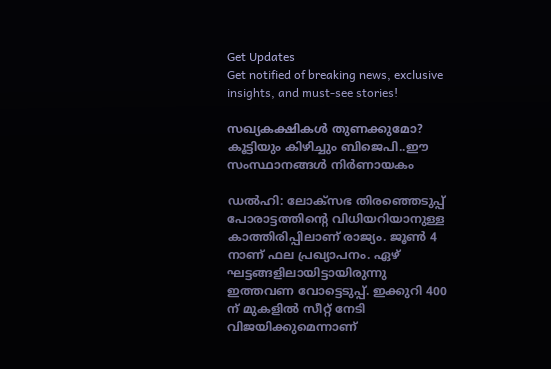Get Updates
Get notified of breaking news, exclusive insights, and must-see stories!

സഖ്യകക്ഷികൾ തുണക്കുമോ? കൂട്ടിയും കിഴിച്ചും ബിജെപി..ഈ സംസ്ഥാനങ്ങൾ നിർണായകം

ഡൽഹി: ലോക്സഭ തിരഞ്ഞെടുപ്പ് പോരാട്ടത്തിന്റെ വിധിയറിയാനുള്ള കാത്തിരിപ്പിലാണ് രാജ്യം. ജൂൺ 4 നാണ് ഫല പ്രഖ്യാപനം. ഏഴ് ഘട്ടങ്ങളിലായിട്ടായിരുന്നു ഇത്തവണ വോട്ടെടുപ്പ്. ഇക്കുറി 400 ന് മുകളിൽ സീറ്റ് നേടി വിജയിക്കുമെന്നാണ്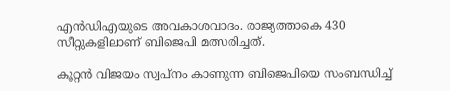എൻഡിഎയുടെ അവകാശവാദം. രാജ്യത്താകെ 430 സീറ്റുകളിലാണ് ബിജെപി മത്സരിച്ചത്.

കൂറ്റൻ വിജയം സ്വപ്നം കാണുന്ന ബിജെപിയെ സംബന്ധിച്ച്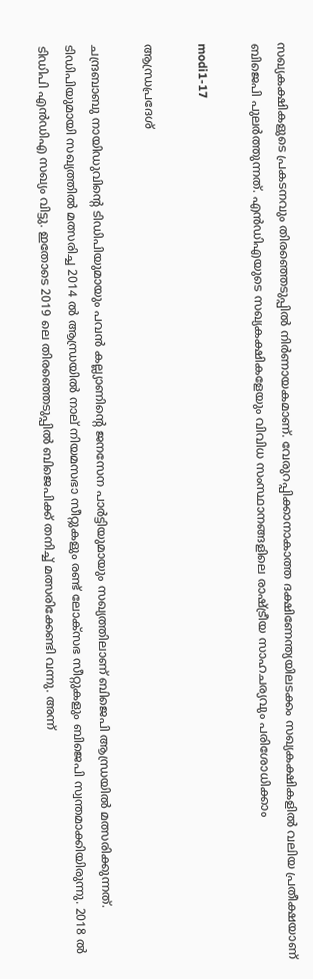സഖ്യകക്ഷികളുടെ പ്രകടനവും തിരഞ്ഞെടുപ്പിൽ നിർണായകമാണ്. വേരുറപ്പിക്കാനാകാത്ത ദക്ഷിണേന്ത്യയിലടക്കം സഖ്യകക്ഷികളിൽ വലിയ പ്രതീക്ഷയാണ് ബിജെപി പുലർത്തുന്നത്. എൻഡിഎയുടെ സഖ്യകക്ഷികളേയും വിവിധ സംസ്ഥാനങ്ങളിലെ രാഷ്ട്രീയ സാഹചര്യവും പരിശോധിക്കാം

modi1-17

ആന്ധ്രപ്രദേശ്

ചന്ദ്രബാബു നായിഡുവിന്റെ ടിഡിപിയുമായും പവൻ കല്ല്യാണിന്റെ ജനസേന പാർട്ടിയുമായും സഖ്യത്തിലാണ് ബിജെപി ആന്ധ്രയിൽ മത്സരിക്കുന്നത്. ടിഡിപിയുമായി സഖ്യത്തില്‍ മത്സരിച്ച 2014 ല്‍ ആന്ധ്രയില്‍ നാല് നിയമസഭാ സീറ്റുകളും രണ്ട് ലോക്‌സഭ സീറ്റുകളും ബിജെപി സ്വന്തമാക്കിയിരുന്നു. 2018 ൽ ടിഡിപി എൻഡിഎ സഖ്യം വിട്ടു. ഇതോടെ 2019 ലെ തിരഞ്ഞെടുപ്പില്‍ ബിജെപിക്ക് തനിച്ച് മത്സരിക്കേണ്ടി വന്നു. അന്ന്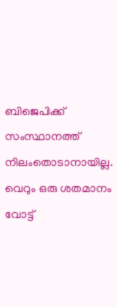ബിജെപിക്ക് സംസ്ഥാനത്ത് നിലംതൊടാനായില്ല. വെറും ഒരു ശതമാനം വോട്ട്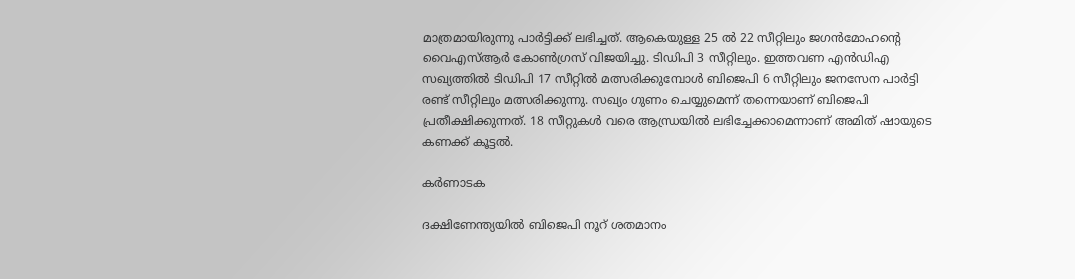മാത്രമായിരുന്നു പാർട്ടിക്ക് ലഭിച്ചത്. ആകെയുള്ള 25 ല്‍ 22 സീറ്റിലും ജഗന്‍മോഹന്‍റെ വൈഎസ്ആർ കോൺഗ്രസ് വിജയിച്ചു. ടിഡിപി 3 സീറ്റിലും. ഇത്തവണ എന്‍ഡിഎ സഖ്യത്തില്‍ ടിഡിപി 17 സീറ്റില്‍ മത്സരിക്കുമ്പോള്‍ ബിജെപി 6 സീറ്റിലും ജനസേന പാർട്ടി രണ്ട് സീറ്റിലും മത്സരിക്കുന്നു. സഖ്യം ഗുണം ചെയ്യുമെന്ന് തന്നെയാണ് ബിജെപി പ്രതീക്ഷിക്കുന്നത്. 18 സീറ്റുകൾ വരെ ആന്ധ്രയിൽ ലഭിച്ചേക്കാമെന്നാണ് അമിത് ഷായുടെ കണക്ക് കൂട്ടൽ.

കർണാടക

ദക്ഷിണേന്ത്യയിൽ ബിജെപി നൂറ് ശതമാനം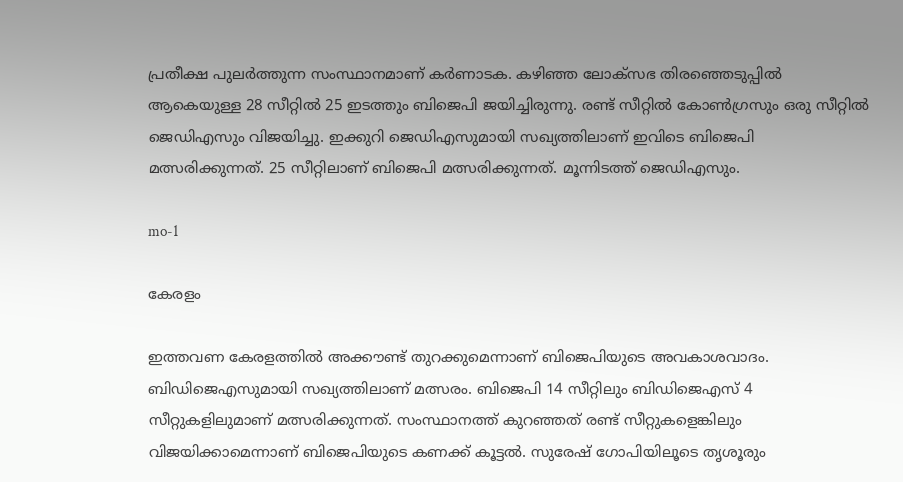പ്രതീക്ഷ പുലർത്തുന്ന സംസ്ഥാനമാണ് കർണാടക. കഴിഞ്ഞ ലോക്‌സഭ തിരഞ്ഞെടുപ്പില്‍ ആകെയുള്ള 28 സീറ്റില്‍ 25 ഇടത്തും ബിജെപി ജയിച്ചിരുന്നു. രണ്ട് സീറ്റിൽ കോൺഗ്രസും ഒരു സീറ്റിൽ ജെഡിഎസും വിജയിച്ചു. ഇക്കുറി ജെഡിഎസുമായി സഖ്യത്തിലാണ് ഇവിടെ ബിജെപി മത്സരിക്കുന്നത്. 25 സീറ്റിലാണ് ബിജെപി മത്സരിക്കുന്നത്. മൂന്നിടത്ത് ജെഡിഎസും.

mo-1

കേരളം

ഇത്തവണ കേരളത്തിൽ അക്കൗണ്ട് തുറക്കുമെന്നാണ് ബിജെപിയുടെ അവകാശവാദം. ബിഡിജെഎസുമായി സഖ്യത്തിലാണ് മത്സരം. ബിജെപി 14 സീറ്റിലും ബിഡിജെഎസ് 4 സീറ്റുകളിലുമാണ് മത്സരിക്കുന്നത്. സംസ്ഥാനത്ത് കുറഞ്ഞത് രണ്ട് സീറ്റുകളെങ്കിലും വിജയിക്കാമെന്നാണ് ബിജെപിയുടെ കണക്ക് കൂട്ടൽ. സുരേഷ് ഗോപിയിലൂടെ തൃശൂരും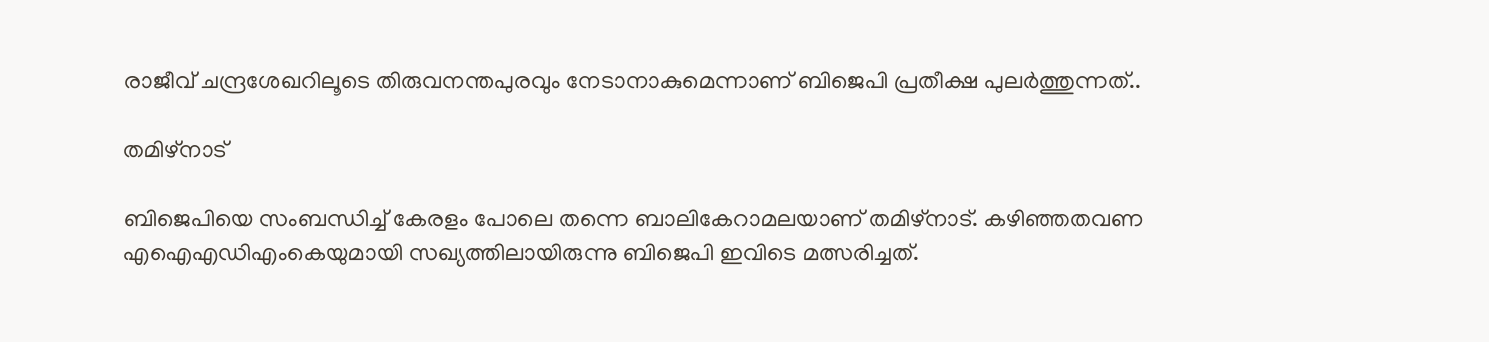രാജീവ് ചന്ദ്രശേഖറിലൂടെ തിരുവനന്തപുരവും നേടാനാകുമെന്നാണ് ബിജെപി പ്രതീക്ഷ പുലർത്തുന്നത്..

തമിഴ്നാട്

ബിജെപിയെ സംബന്ധിച്ച് കേരളം പോലെ തന്നെ ബാലികേറാമലയാണ് തമിഴ്നാട്. കഴിഞ്ഞതവണ എഐഎഡിഎംകെയുമായി സഖ്യത്തിലായിരുന്നു ബിജെപി ഇവിടെ മത്സരിച്ചത്.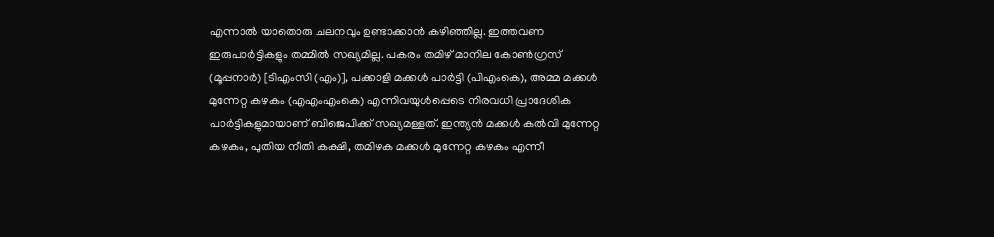എന്നാൽ യാതൊരു ചലനവും ഉണ്ടാക്കാൻ കഴിഞ്ഞില്ല. ഇത്തവണ ഇരുപാർട്ടികളും തമ്മിൽ സഖ്യമില്ല. പകരം തമിഴ് മാനില കോൺഗ്രസ് (മൂപ്പനാർ) [ടിഎംസി (എം)], പക്കാളി മക്കൾ പാർട്ടി (പിഎംകെ), അമ്മ മക്കൾ മുന്നേറ്റ കഴകം (എഎംഎംകെ) എന്നിവയുൾപ്പെടെ നിരവധി പ്രാദേശിക പാർട്ടികളുമായാണ് ബിജെപിക്ക് സഖ്യമള്ളത്. ഇന്ത്യൻ മക്കൾ കൽവി മുന്നേറ്റ കഴകം, പുതിയ നീതി കക്ഷി, തമിഴക മക്കൾ മുന്നേറ്റ കഴകം എന്നീ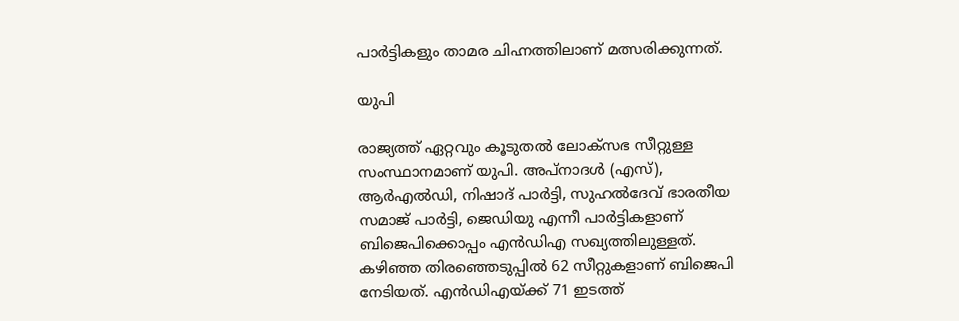പാർട്ടികളും താമര ചിഹ്നത്തിലാണ് മത്സരിക്കുന്നത്.

യുപി

രാജ്യത്ത് ഏറ്റവും കൂടുതൽ ലോക്സഭ സീറ്റുള്ള സംസ്ഥാനമാണ് യുപി. അപ്‌നാദള്‍ (എസ്), ആര്‍എല്‍ഡി, നിഷാദ് പാര്‍ട്ടി, സുഹല്‍ദേവ് ഭാരതീയ സമാജ് പാര്‍ട്ടി, ജെഡിയു എന്നീ പാർട്ടികളാണ് ബിജെപിക്കൊപ്പം എൻഡിഎ സഖ്യത്തിലുള്ളത്. കഴിഞ്ഞ തിരഞ്ഞെടുപ്പിൽ 62 സീറ്റുകളാണ് ബിജെപി നേടിയത്. എൻഡിഎയ്ക്ക് 71 ഇടത്ത്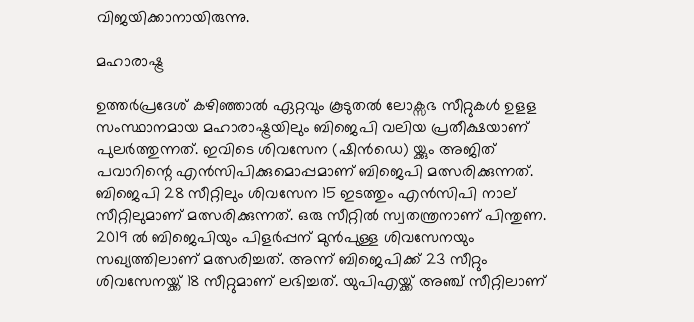വിജയിക്കാനായിരുന്നു.

മഹാരാഷ്ട്ര

ഉത്തർപ്രദേശ് കഴിഞ്ഞാൽ ഏറ്റവും കൂടുതൽ ലോക്സഭ സീറ്റുകൾ ഉളള സംസ്ഥാനമായ മഹാരാഷ്ട്രയിലും ബിജെപി വലിയ പ്രതീക്ഷയാണ് പുലർത്തുന്നത്. ഇവിടെ ശിവസേന (ഷിൻഡെ) യ്ക്കും അജിത് പവാറിന്റെ എൻസിപിക്കുമൊപ്പമാണ് ബിജെപി മത്സരിക്കുന്നത്. ബിജെപി 28 സീറ്റിലും ശിവസേന 15 ഇടത്തും എൻസിപി നാല് സീറ്റിലുമാണ് മത്സരിക്കുന്നത്. ഒരു സീറ്റിൽ സ്വതന്ത്രനാണ് പിന്തുണ. 2019 ൽ ബിജെപിയും പിളർപ്പന് മുൻപുള്ള ശിവസേനയും സഖ്യത്തിലാണ് മത്സരിച്ചത്. അന്ന് ബിജെപിക്ക് 23 സീറ്റും ശിവസേനയ്ക്ക് 18 സീറ്റുമാണ് ലഭിച്ചത്. യുപിഎയ്ക്ക് അഞ്ച് സീറ്റിലാണ്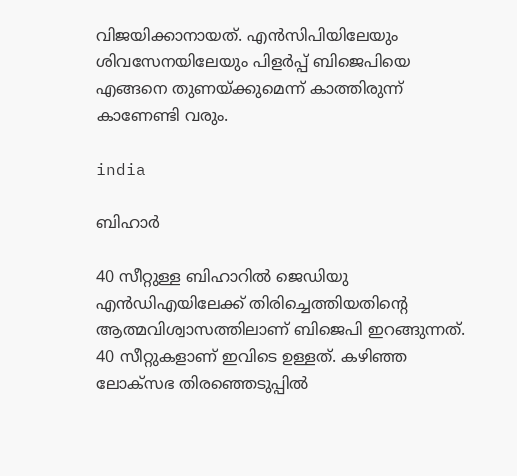വിജയിക്കാനായത്. എൻസിപിയിലേയും ശിവസേനയിലേയും പിളർപ്പ് ബിജെപിയെ എങ്ങനെ തുണയ്ക്കുമെന്ന് കാത്തിരുന്ന് കാണേണ്ടി വരും.

india

ബിഹാർ

40 സീറ്റുള്ള ബിഹാറിൽ ജെഡിയു എൻഡിഎയിലേക്ക് തിരിച്ചെത്തിയതിന്റെ ആത്മവിശ്വാസത്തിലാണ് ബിജെപി ഇറങ്ങുന്നത്. 40 സീറ്റുകളാണ് ഇവിടെ ഉള്ളത്. കഴിഞ്ഞ ലോക്സഭ തിരഞ്ഞെടുപ്പിൽ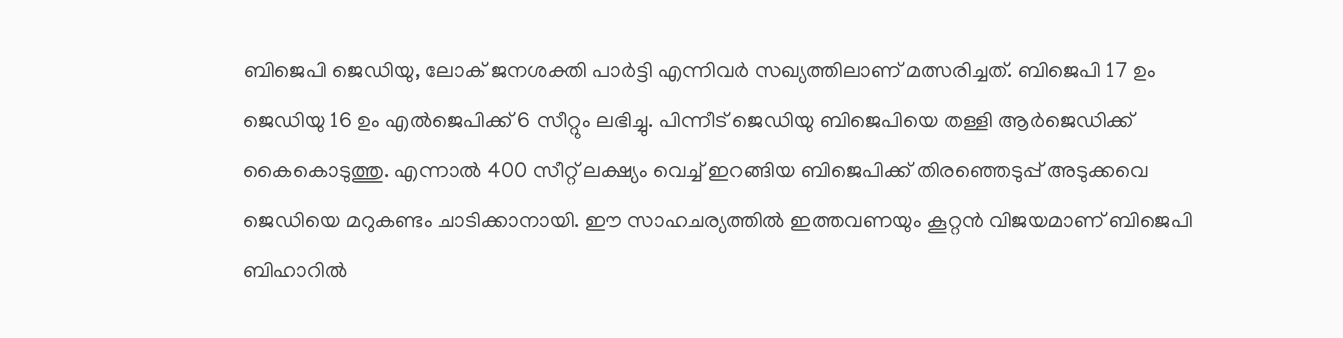ബിജെപി ജെഡിയു, ലോക് ജനശക്തി പാര്‍ട്ടി എന്നിവർ സഖ്യത്തിലാണ് മത്സരിച്ചത്. ബിജെപി 17 ഉം ജെഡിയു 16 ഉം എല്‍ജെപിക്ക് 6 സീറ്റും ലഭിച്ചു. പിന്നീട് ജെഡിയു ബിജെപിയെ തള്ളി ആർജെഡിക്ക് കൈകൊടുത്തു. എന്നാൽ 400 സീറ്റ് ലക്ഷ്യം വെച്ച് ഇറങ്ങിയ ബിജെപിക്ക് തിരഞ്ഞെടുപ്പ് അടുക്കവെ ജെഡിയെ മറുകണ്ടം ചാടിക്കാനായി. ഈ സാഹചര്യത്തിൽ ഇത്തവണയും കൂറ്റൻ വിജയമാണ് ബിജെപി ബിഹാറിൽ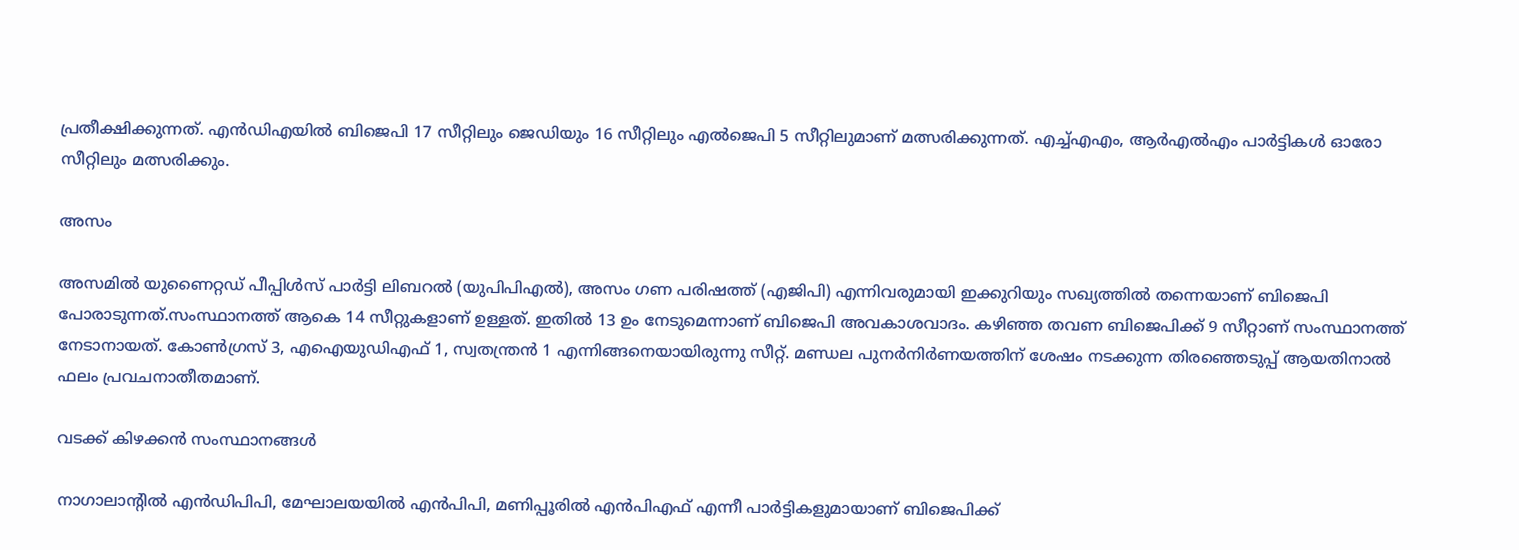പ്രതീക്ഷിക്കുന്നത്. എന്‍ഡിഎയില്‍ ബിജെപി 17 സീറ്റിലും ജെഡിയും 16 സീറ്റിലും എൽജെപി 5 സീറ്റിലുമാണ് മത്സരിക്കുന്നത്. എച്ച്എഎം, ആർഎൽഎം പാർട്ടികൾ ഓരോ സീറ്റിലും മത്സരിക്കും.

അസം

അസമിൽ യുണൈറ്റഡ് പീപ്പിൾസ് പാർട്ടി ലിബറൽ (യുപിപിഎൽ), അസം ഗണ പരിഷത്ത് (എജിപി) എന്നിവരുമായി ഇക്കുറിയും സഖ്യത്തിൽ തന്നെയാണ് ബിജെപി പോരാടുന്നത്.സംസ്ഥാനത്ത് ആകെ 14 സീറ്റുകളാണ് ഉള്ളത്. ഇതിൽ 13 ഉം നേടുമെന്നാണ് ബിജെപി അവകാശവാദം. കഴിഞ്ഞ തവണ ബിജെപിക്ക് 9 സീറ്റാണ് സംസ്ഥാനത്ത് നേടാനായത്. കോൺഗ്രസ് 3, എഐയുഡിഎഫ് 1, സ്വതന്ത്രൻ 1 എന്നിങ്ങനെയായിരുന്നു സീറ്റ്. മണ്ഡല പുനർനിർണയത്തിന് ശേഷം നടക്കുന്ന തിരഞ്ഞെടുപ്പ് ആയതിനാൽ ഫലം പ്രവചനാതീതമാണ്.

വടക്ക് കിഴക്കൻ സംസ്ഥാനങ്ങൾ

നാഗാലാന്റിൽ എൻഡിപിപി, മേഘാലയയിൽ എൻപിപി, മണിപ്പൂരിൽ എൻപിഎഫ് എന്നീ പാർട്ടികളുമായാണ് ബിജെപിക്ക്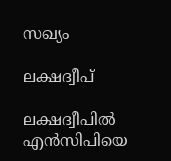സഖ്യം

ലക്ഷദ്വീപ്

ലക്ഷദ്വീപിൽ എൻസിപിയെ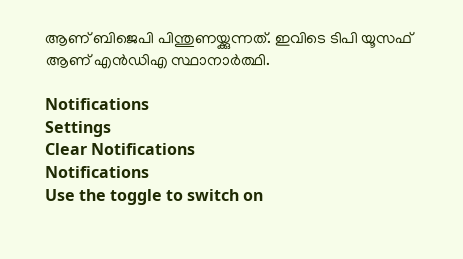ആണ് ബിജെപി പിന്തുണയ്ക്കുന്നത്. ഇവിടെ ടിപി യൂസഫ് ആണ് എൻഡിഎ സ്ഥാനാർത്ഥി.

Notifications
Settings
Clear Notifications
Notifications
Use the toggle to switch on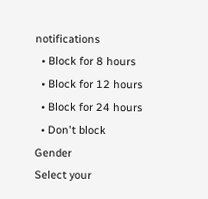notifications
  • Block for 8 hours
  • Block for 12 hours
  • Block for 24 hours
  • Don't block
Gender
Select your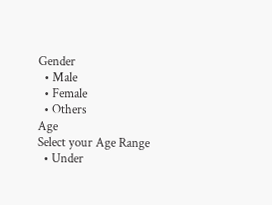Gender
  • Male
  • Female
  • Others
Age
Select your Age Range
  • Under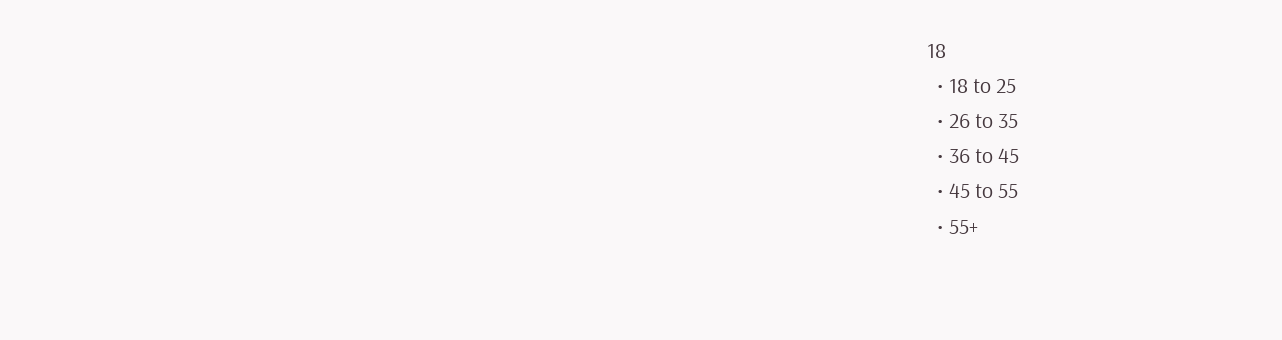18
  • 18 to 25
  • 26 to 35
  • 36 to 45
  • 45 to 55
  • 55+